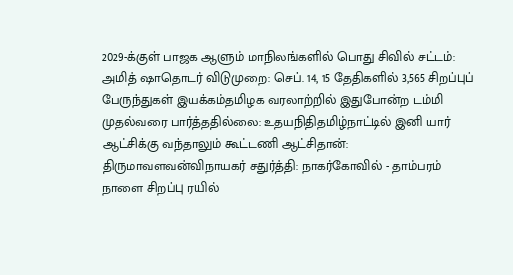2029-க்குள் பாஜக ஆளும் மாநிலங்களில் பொது சிவில் சட்டம்: அமித் ஷாதொடர் விடுமுறை: செப். 14, 15 தேதிகளில் 3,565 சிறப்புப் பேருந்துகள் இயக்கம்தமிழக வரலாற்றில் இதுபோன்ற டம்மி முதல்வரை பார்த்ததில்லை: உதயநிதிதமிழ்நாட்டில் இனி யார் ஆட்சிக்கு வந்தாலும் கூட்டணி ஆட்சிதான்: திருமாவளவன்விநாயகர் சதுர்த்தி: நாகர்கோவில் - தாம்பரம் நாளை சிறப்பு ரயில்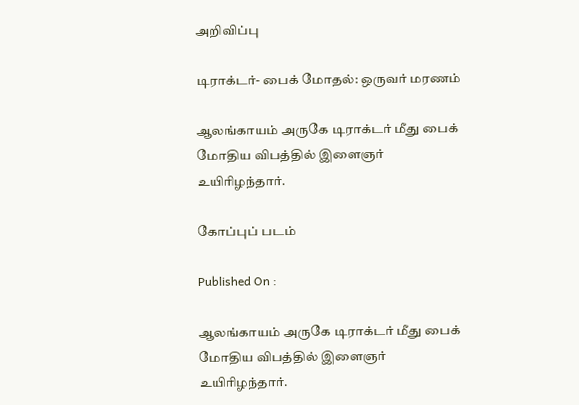அறிவிப்பு

டிராக்டர்- பைக் மோதல்: ஒருவர் மரணம்

ஆலங்காயம் அருகே டிராக்டர் மீது பைக் மோதிய விபத்தில் இளைஞர் உயிரிழந்தார்.

கோப்புப் படம்

Published On :

ஆலங்காயம் அருகே டிராக்டர் மீது பைக் மோதிய விபத்தில் இளைஞர் உயிரிழந்தார்.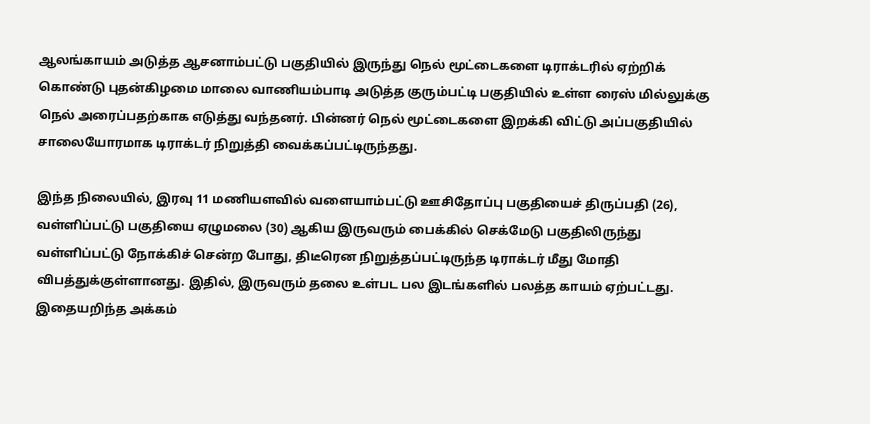ஆலங்காயம் அடுத்த ஆசனாம்பட்டு பகுதியில் இருந்து நெல் மூட்டைகளை டிராக்டரில் ஏற்றிக் கொண்டு புதன்கிழமை மாலை வாணியம்பாடி அடுத்த குரும்பட்டி பகுதியில் உள்ள ரைஸ் மில்லுக்கு நெல் அரைப்பதற்காக எடுத்து வந்தனர். பின்னர் நெல் மூட்டைகளை இறக்கி விட்டு அப்பகுதியில் சாலையோரமாக டிராக்டர் நிறுத்தி வைக்கப்பட்டிருந்தது.

இந்த நிலையில், இரவு 11 மணியளவில் வளையாம்பட்டு ஊசிதோப்பு பகுதியைச் திருப்பதி (26), வள்ளிப்பட்டு பகுதியை ஏழுமலை (30) ஆகிய இருவரும் பைக்கில் செக்மேடு பகுதிலிருந்து வள்ளிப்பட்டு நோக்கிச் சென்ற போது, திடீரென நிறுத்தப்பட்டிருந்த டிராக்டர் மீது மோதி விபத்துக்குள்ளானது. இதில், இருவரும் தலை உள்பட பல இடங்களில் பலத்த காயம் ஏற்பட்டது. இதையறிந்த அக்கம்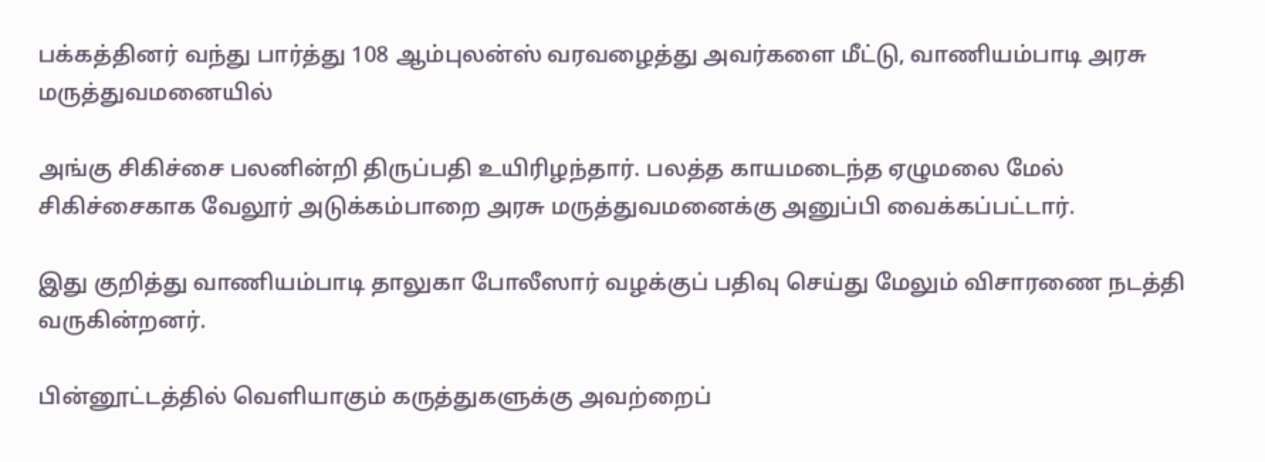பக்கத்தினர் வந்து பார்த்து 108 ஆம்புலன்ஸ் வரவழைத்து அவர்களை மீட்டு, வாணியம்பாடி அரசு மருத்துவமனையில்

அங்கு சிகிச்சை பலனின்றி திருப்பதி உயிரிழந்தார். பலத்த காயமடைந்த ஏழுமலை மேல் சிகிச்சைகாக வேலூர் அடுக்கம்பாறை அரசு மருத்துவமனைக்கு அனுப்பி வைக்கப்பட்டார்.

இது குறித்து வாணியம்பாடி தாலுகா போலீஸார் வழக்குப் பதிவு செய்து மேலும் விசாரணை நடத்தி வருகின்றனர்.

பின்னூட்டத்தில் வெளியாகும் கருத்துகளுக்கு அவற்றைப்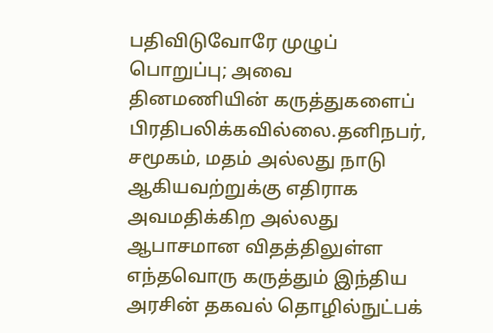பதிவிடுவோரே முழுப் பொறுப்பு; அவை தினமணியின் கருத்துகளைப் பிரதிபலிக்கவில்லை.தனிநபர், சமூகம், மதம் அல்லது நாடு ஆகியவற்றுக்கு எதிராக அவமதிக்கிற அல்லது ஆபாசமான விதத்திலுள்ள எந்தவொரு கருத்தும் இந்திய அரசின் தகவல் தொழில்நுட்பக்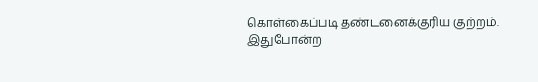கொள்கைப்படி தண்டனைக்குரிய குற்றம். இதுபோன்ற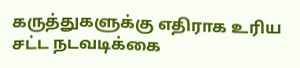கருத்துகளுக்கு எதிராக உரிய சட்ட நடவடிக்கை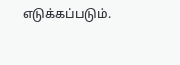எடுக்கப்படும்.